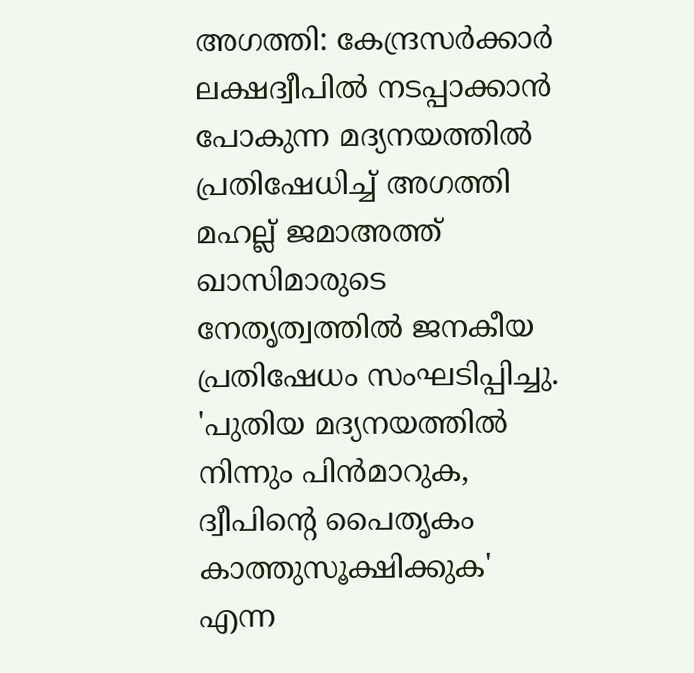അഗത്തി: കേന്ദ്രസര്‍ക്കാര്‍ ലക്ഷദ്വീപില്‍ നടപ്പാക്കാന്‍ പോകുന്ന മദ്യനയത്തില്‍ പ്രതിഷേധിച്ച് അഗത്തി മഹല്ല് ജമാഅത്ത് ഖാസിമാരുടെ നേതൃത്വത്തില്‍ ജനകീയ പ്രതിഷേധം സംഘടിപ്പിച്ചു. 'പുതിയ മദ്യനയത്തില്‍ നിന്നും പിന്‍മാറുക, ദ്വീപിന്റെ പൈതൃകം കാത്തുസൂക്ഷിക്കുക' എന്ന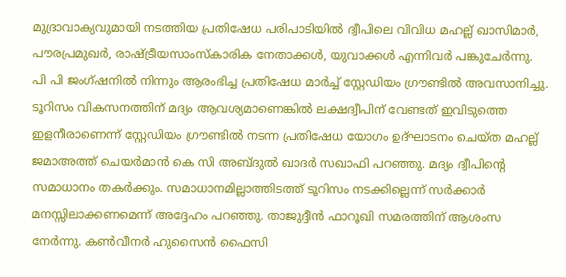മുദ്രാവാക്യവുമായി നടത്തിയ പ്രതിഷേധ പരിപാടിയില്‍ ദ്വീപിലെ വിവിധ മഹല്ല് ഖാസിമാര്‍, പൗരപ്രമുഖര്‍, രാഷ്ട്രീയസാംസ്‌കാരിക നേതാക്കള്‍, യുവാക്കള്‍ എന്നിവര്‍ പങ്കുചേര്‍ന്നു. പി പി ജംഗ്ഷനില്‍ നിന്നും ആരംഭിച്ച പ്രതിഷേധ മാര്‍ച്ച് സ്റ്റേഡിയം ഗ്രൗണ്ടില്‍ അവസാനിച്ചു.
ടൂറിസം വികസനത്തിന് മദ്യം ആവശ്യമാണെങ്കില്‍ ലക്ഷദ്വീപിന് വേണ്ടത് ഇവിടുത്തെ ഇളനീരാണെന്ന് സ്റ്റേഡിയം ഗ്രൗണ്ടില്‍ നടന്ന പ്രതിഷേധ യോഗം ഉദ്ഘാടനം ചെയ്ത മഹല്ല് ജമാഅത്ത് ചെയര്‍മാന്‍ കെ സി അബ്ദുല്‍ ഖാദര്‍ സഖാഫി പറഞ്ഞു. മദ്യം ദ്വീപിന്റെ സമാധാനം തകര്‍ക്കും. സമാധാനമില്ലാത്തിടത്ത് ടൂറിസം നടക്കില്ലെന്ന് സര്‍ക്കാര്‍ മനസ്സിലാക്കണമെന്ന് അദ്ദേഹം പറഞ്ഞു. താജുദ്ദീന്‍ ഫാറൂഖി സമരത്തിന് ആശംസ നേര്‍ന്നു. കണ്‍വീനര്‍ ഹുസൈന്‍ ഫൈസി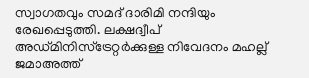സ്വാഗതവും സമദ് ദാരിമി നന്ദിയും രേഖപ്പെടുത്തി. ലക്ഷദ്വീപ് അഡ്മിനിസ്‌ട്രേറ്റര്‍ക്കുള്ള നിവേദനം മഹല്ല് ജമാഅത്ത്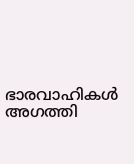ഭാരവാഹികള്‍ അഗത്തി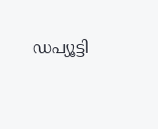ഡപ്യൂട്ടി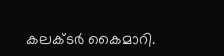കലക്ടര്‍ കൈമാറി.